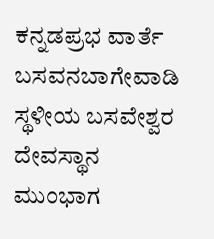ಕನ್ನಡಪ್ರಭ ವಾರ್ತೆ ಬಸವನಬಾಗೇವಾಡಿ
ಸ್ಥಳೀಯ ಬಸವೇಶ್ವರ ದೇವಸ್ಥಾನ ಮುಂಭಾಗ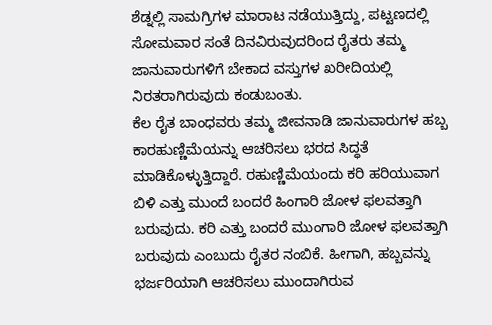ಶೆಡ್ನಲ್ಲಿ ಸಾಮಗ್ರಿಗಳ ಮಾರಾಟ ನಡೆಯುತ್ತಿದ್ದು, ಪಟ್ಟಣದಲ್ಲಿ ಸೋಮವಾರ ಸಂತೆ ದಿನವಿರುವುದರಿಂದ ರೈತರು ತಮ್ಮ ಜಾನುವಾರುಗಳಿಗೆ ಬೇಕಾದ ವಸ್ತುಗಳ ಖರೀದಿಯಲ್ಲಿ ನಿರತರಾಗಿರುವುದು ಕಂಡುಬಂತು.
ಕೆಲ ರೈತ ಬಾಂಧವರು ತಮ್ಮ ಜೀವನಾಡಿ ಜಾನುವಾರುಗಳ ಹಬ್ಬ ಕಾರಹುಣ್ಣಿಮೆಯನ್ನು ಆಚರಿಸಲು ಭರದ ಸಿದ್ಧತೆ ಮಾಡಿಕೊಳ್ಳುತ್ತಿದ್ದಾರೆ. ರಹುಣ್ಣಿಮೆಯಂದು ಕರಿ ಹರಿಯುವಾಗ ಬಿಳಿ ಎತ್ತು ಮುಂದೆ ಬಂದರೆ ಹಿಂಗಾರಿ ಜೋಳ ಫಲವತ್ತಾಗಿ ಬರುವುದು. ಕರಿ ಎತ್ತು ಬಂದರೆ ಮುಂಗಾರಿ ಜೋಳ ಫಲವತ್ತಾಗಿ ಬರುವುದು ಎಂಬುದು ರೈತರ ನಂಬಿಕೆ. ಹೀಗಾಗಿ, ಹಬ್ಬವನ್ನು ಭರ್ಜರಿಯಾಗಿ ಆಚರಿಸಲು ಮುಂದಾಗಿರುವ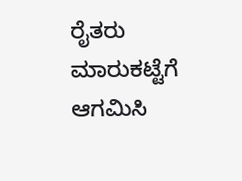ರೈತರು ಮಾರುಕಟ್ಟೆಗೆ ಆಗಮಿಸಿ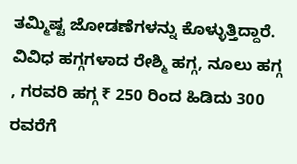ತಮ್ಮಿಷ್ಟ ಜೋಡಣೆಗಳನ್ನು ಕೊಳ್ಳುತ್ತಿದ್ದಾರೆ. ವಿವಿಧ ಹಗ್ಗಗಳಾದ ರೇಶ್ಮಿ ಹಗ್ಗ, ನೂಲು ಹಗ್ಗ , ಗರವರಿ ಹಗ್ಗ ₹ 250 ರಿಂದ ಹಿಡಿದು 300 ರವರೆಗೆ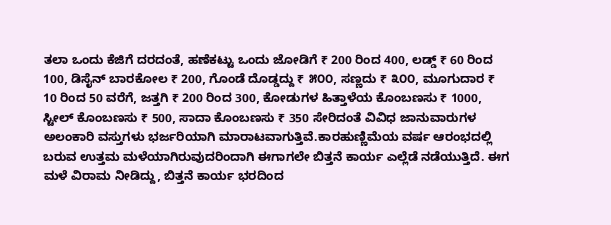ತಲಾ ಒಂದು ಕೆಜಿಗೆ ದರದಂತೆ, ಹಣೆಕಟ್ಟು ಒಂದು ಜೋಡಿಗೆ ₹ 200 ರಿಂದ 400, ಲಡ್ಡ್ ₹ 60 ರಿಂದ 100, ಡಿಸೈನ್ ಬಾರಕೋಲ ₹ 200, ಗೊಂಡೆ ದೊಡ್ಡದ್ದು ₹ ೫೦೦, ಸಣ್ಣದು ₹ ೩೦೦, ಮೂಗುದಾರ ₹ 10 ರಿಂದ 50 ವರೆಗೆ, ಜತ್ತಗಿ ₹ 200 ರಿಂದ 300, ಕೋಡುಗಳ ಹಿತ್ತಾಳೆಯ ಕೊಂಬಣಸು ₹ 1000, ಸ್ಟೀಲ್ ಕೊಂಬಣಸು ₹ 500, ಸಾದಾ ಕೊಂಬಣಸು ₹ 350 ಸೇರಿದಂತೆ ವಿವಿಧ ಜಾನುವಾರುಗಳ ಅಲಂಕಾರಿ ವಸ್ತುಗಳು ಭರ್ಜರಿಯಾಗಿ ಮಾರಾಟವಾಗುತ್ತಿವೆ.ಕಾರಹುಣ್ಣಿಮೆಯ ವರ್ಷ ಆರಂಭದಲ್ಲಿ ಬರುವ ಉತ್ತಮ ಮಳೆಯಾಗಿರುವುದರಿಂದಾಗಿ ಈಗಾಗಲೇ ಬಿತ್ತನೆ ಕಾರ್ಯ ಎಲ್ಲೆಡೆ ನಡೆಯುತ್ತಿದೆ. ಈಗ ಮಳೆ ವಿರಾಮ ನೀಡಿದ್ದು, ಬಿತ್ತನೆ ಕಾರ್ಯ ಭರದಿಂದ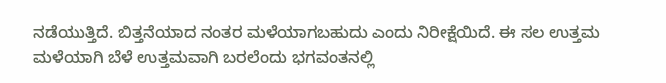ನಡೆಯುತ್ತಿದೆ. ಬಿತ್ತನೆಯಾದ ನಂತರ ಮಳೆಯಾಗಬಹುದು ಎಂದು ನಿರೀಕ್ಷೆಯಿದೆ. ಈ ಸಲ ಉತ್ತಮ ಮಳೆಯಾಗಿ ಬೆಳೆ ಉತ್ತಮವಾಗಿ ಬರಲೆಂದು ಭಗವಂತನಲ್ಲಿ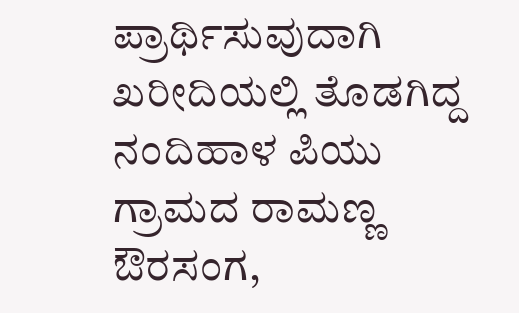ಪ್ರಾರ್ಥಿಸುವುದಾಗಿ ಖರೀದಿಯಲ್ಲಿ ತೊಡಗಿದ್ದ ನಂದಿಹಾಳ ಪಿಯು ಗ್ರಾಮದ ರಾಮಣ್ಣ ಔರಸಂಗ,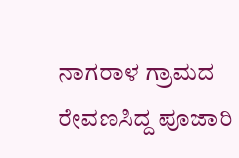ನಾಗರಾಳ ಗ್ರಾಮದ ರೇವಣಸಿದ್ದ ಪೂಜಾರಿ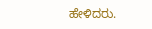ಹೇಳಿದರು.